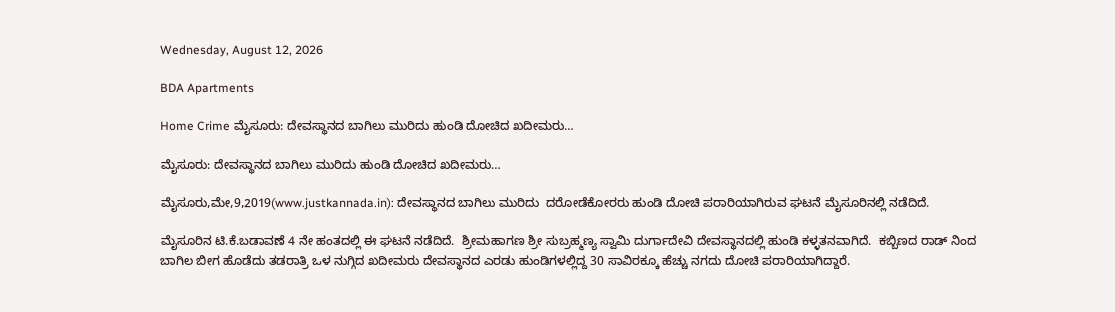Wednesday, August 12, 2026

BDA Apartments

Home Crime ಮೈಸೂರು: ದೇವಸ್ಥಾನದ ಬಾಗಿಲು ಮುರಿದು ಹುಂಡಿ ದೋಚಿದ ಖದೀಮರು…

ಮೈಸೂರು: ದೇವಸ್ಥಾನದ ಬಾಗಿಲು ಮುರಿದು ಹುಂಡಿ ದೋಚಿದ ಖದೀಮರು…

ಮೈಸೂರು,ಮೇ,9,2019(www.justkannada.in): ದೇವಸ್ಥಾನದ ಬಾಗಿಲು ಮುರಿದು  ದರೋಡೆಕೋರರು ಹುಂಡಿ ದೋಚಿ ಪರಾರಿಯಾಗಿರುವ ಘಟನೆ ಮೈಸೂರಿನಲ್ಲಿ ನಡೆದಿದೆ.

ಮೈಸೂರಿನ ಟಿ.ಕೆ.ಬಡಾವಣೆ 4 ನೇ ಹಂತದಲ್ಲಿ ಈ ಘಟನೆ ನಡೆದಿದೆ.  ಶ್ರೀಮಹಾಗಣ ಶ್ರೀ ಸುಬ್ರಹ್ಮಣ್ಯ ಸ್ವಾಮಿ ದುರ್ಗಾದೇವಿ ದೇವಸ್ಥಾನದಲ್ಲಿ ಹುಂಡಿ ಕಳ್ಳತನವಾಗಿದೆ.  ಕಬ್ಬಿಣದ ರಾಡ್ ನಿಂದ ಬಾಗಿಲ ಬೀಗ ಹೊಡೆದು ತಡರಾತ್ರಿ ಒಳ ನುಗ್ಗಿದ ಖದೀಮರು ದೇವಸ್ಥಾನದ ಎರಡು ಹುಂಡಿಗಳಲ್ಲಿದ್ದ 30 ಸಾವಿರಕ್ಕೂ ಹೆಚ್ಚು ನಗದು ದೋಚಿ ಪರಾರಿಯಾಗಿದ್ದಾರೆ.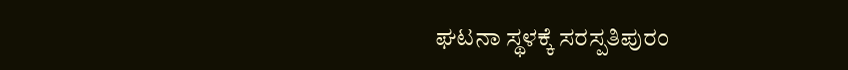ಘಟನಾ ಸ್ಥಳಕ್ಕೆ ಸರಸ್ಪತಿಪುರಂ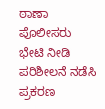ಠಾಣಾ ಪೊಲೀಸರು ಭೇಟಿ ನೀಡಿ ಪರಿಶೀಲನೆ ನಡೆಸಿ ಪ್ರಕರಣ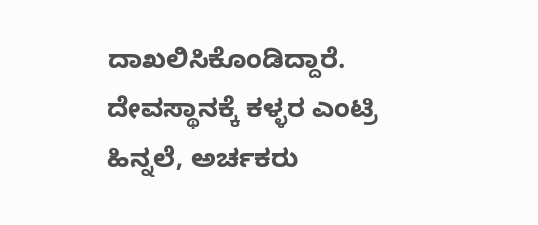ದಾಖಲಿಸಿಕೊಂಡಿದ್ದಾರೆ. ದೇವಸ್ಥಾನಕ್ಕೆ ಕಳ್ಳರ ಎಂಟ್ರಿ ಹಿನ್ನಲೆ, ಅರ್ಚಕರು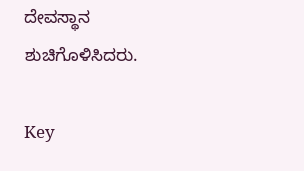ದೇವಸ್ಥಾನ ಶುಚಿಗೊಳಿಸಿದರು.

Key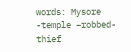words: Mysore -temple –robbed-thief